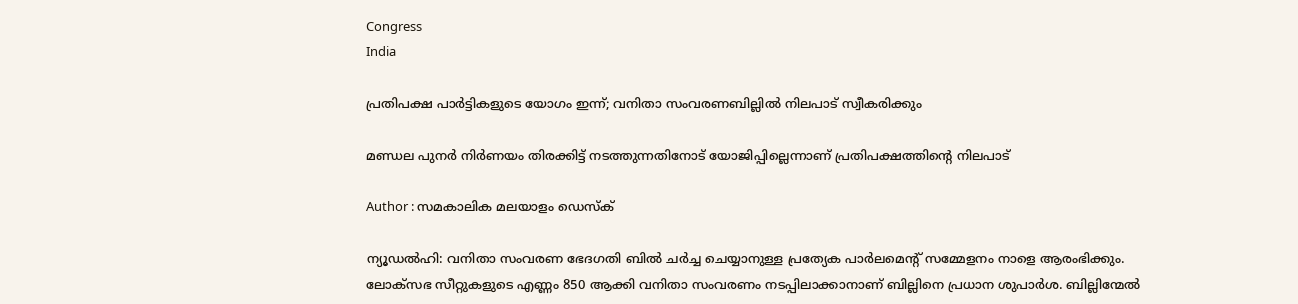Congress
India

പ്രതിപക്ഷ പാര്‍ട്ടികളുടെ യോഗം ഇന്ന്; വനിതാ സംവരണബില്ലില്‍ നിലപാട് സ്വീകരിക്കും

മണ്ഡല പുനര്‍ നിര്‍ണയം തിരക്കിട്ട് നടത്തുന്നതിനോട് യോജിപ്പില്ലെന്നാണ് പ്രതിപക്ഷത്തിന്റെ നിലപാട്

Author : സമകാലിക മലയാളം ഡെസ്ക്

ന്യൂഡല്‍ഹി: വനിതാ സംവരണ ഭേദഗതി ബില്‍ ചര്‍ച്ച ചെയ്യാനുള്ള പ്രത്യേക പാര്‍ലമെന്റ് സമ്മേളനം നാളെ ആരംഭിക്കും. ലോക്‌സഭ സീറ്റുകളുടെ എണ്ണം 850 ആക്കി വനിതാ സംവരണം നടപ്പിലാക്കാനാണ് ബില്ലിനെ പ്രധാന ശുപാര്‍ശ. ബില്ലിന്മേല്‍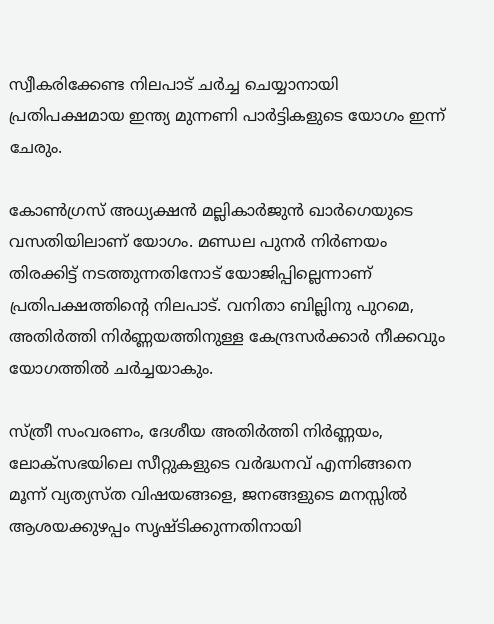സ്വീകരിക്കേണ്ട നിലപാട് ചര്‍ച്ച ചെയ്യാനായി പ്രതിപക്ഷമായ ഇന്ത്യ മുന്നണി പാര്‍ട്ടികളുടെ യോഗം ഇന്ന് ചേരും.

കോണ്‍ഗ്രസ് അധ്യക്ഷന്‍ മല്ലികാര്‍ജുന്‍ ഖാര്‍ഗെയുടെ വസതിയിലാണ് യോഗം. മണ്ഡല പുനര്‍ നിര്‍ണയം തിരക്കിട്ട് നടത്തുന്നതിനോട് യോജിപ്പില്ലെന്നാണ് പ്രതിപക്ഷത്തിന്റെ നിലപാട്. വനിതാ ബില്ലിനു പുറമെ, അതിര്‍ത്തി നിര്‍ണ്ണയത്തിനുള്ള കേന്ദ്രസര്‍ക്കാര്‍ നീക്കവും യോഗത്തില്‍ ചര്‍ച്ചയാകും.

സ്ത്രീ സംവരണം, ദേശീയ അതിര്‍ത്തി നിര്‍ണ്ണയം, ലോക്സഭയിലെ സീറ്റുകളുടെ വര്‍ദ്ധനവ് എന്നിങ്ങനെ മൂന്ന് വ്യത്യസ്ത വിഷയങ്ങളെ, ജനങ്ങളുടെ മനസ്സില്‍ ആശയക്കുഴപ്പം സൃഷ്ടിക്കുന്നതിനായി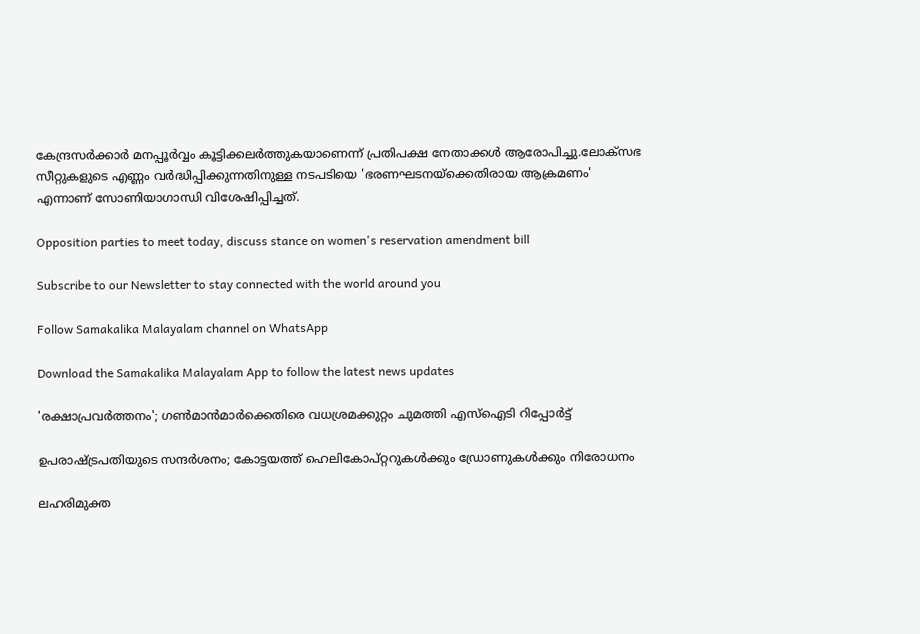കേന്ദ്രസര്‍ക്കാര്‍ മനപ്പൂര്‍വ്വം കൂട്ടിക്കലര്‍ത്തുകയാണെന്ന് പ്രതിപക്ഷ നേതാക്കള്‍ ആരോപിച്ചു.ലോക്‌സഭ സീറ്റുകളുടെ എണ്ണം വര്‍ദ്ധിപ്പിക്കുന്നതിനുള്ള നടപടിയെ 'ഭരണഘടനയ്‌ക്കെതിരായ ആക്രമണം' എന്നാണ് സോണിയാഗാന്ധി വിശേഷിപ്പിച്ചത്.

Opposition parties to meet today, discuss stance on women's reservation amendment bill

Subscribe to our Newsletter to stay connected with the world around you

Follow Samakalika Malayalam channel on WhatsApp

Download the Samakalika Malayalam App to follow the latest news updates

'രക്ഷാപ്രവര്‍ത്തനം'; ഗണ്‍മാന്‍മാര്‍ക്കെതിരെ വധശ്രമക്കുറ്റം ചുമത്തി എസ്‌ഐടി റിപ്പോര്‍ട്ട്

ഉപരാഷ്ട്രപതിയുടെ സന്ദര്‍ശനം; കോട്ടയത്ത് ഹെലികോപ്റ്ററുകള്‍ക്കും ഡ്രോണുകള്‍ക്കും നിരോധനം

ലഹരിമുക്ത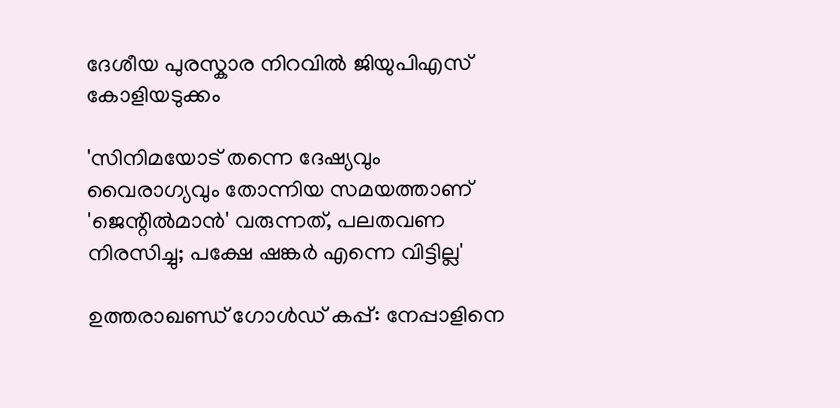ദേശീയ പുരസ്കാര നിറവിൽ ജിയുപിഎസ് കോളിയടുക്കം

'സിനിമയോട് തന്നെ ദേഷ്യവും വൈരാഗ്യവും തോന്നിയ സമയത്താണ് 'ജെന്റിൽമാൻ' വരുന്നത്, പലതവണ നിരസിച്ചു; പക്ഷേ ഷങ്കർ എന്നെ വിട്ടില്ല'

ഉത്തരാഖണ്ഡ് ഗോൾഡ് കപ്പ്: നേപ്പാളിനെ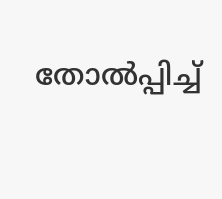തോൽപ്പിച്ച്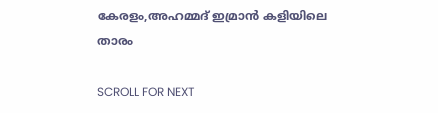കേരളം,അഹമ്മദ് ഇമ്രാൻ കളിയിലെ താരം

SCROLL FOR NEXT